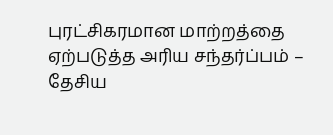புரட்சிகரமான மாற்றத்தை ஏற்படுத்த அரிய சந்தர்ப்பம் – தேசிய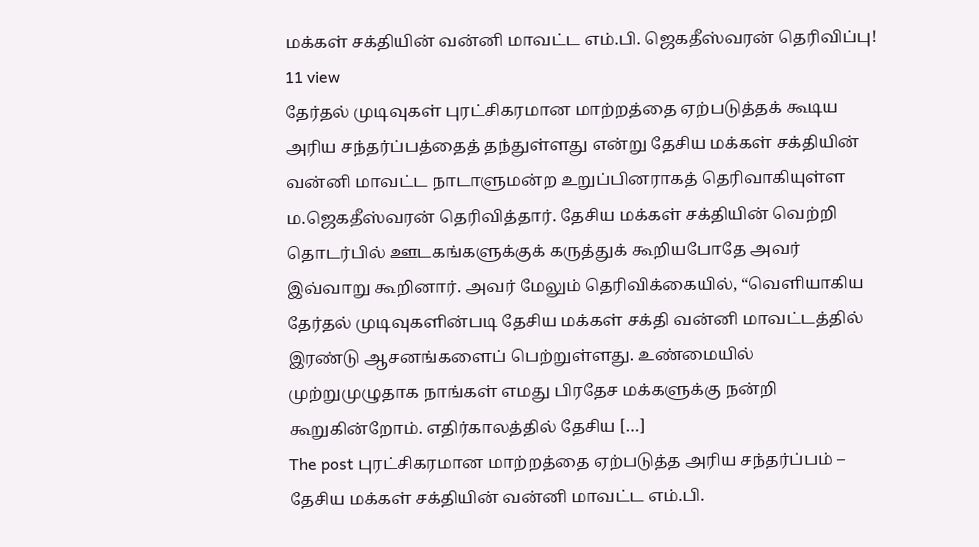மக்கள் சக்தியின் வன்னி மாவட்ட எம்.பி. ஜெகதீஸ்வரன் தெரிவிப்பு!
11 view
தேர்தல் முடிவுகள் புரட்சிகரமான மாற்றத்தை ஏற்படுத்தக் கூடிய அரிய சந்தர்ப்பத்தைத் தந்துள்ளது என்று தேசிய மக்கள் சக்தியின் வன்னி மாவட்ட நாடாளுமன்ற உறுப்பினராகத் தெரிவாகியுள்ள ம.ஜெகதீஸ்வரன் தெரிவித்தார். தேசிய மக்கள் சக்தியின் வெற்றி தொடர்பில் ஊடகங்களுக்குக் கருத்துக் கூறியபோதே அவர் இவ்வாறு கூறினார். அவர் மேலும் தெரிவிக்கையில், “வெளியாகிய தேர்தல் முடிவுகளின்படி தேசிய மக்கள் சக்தி வன்னி மாவட்டத்தில் இரண்டு ஆசனங்களைப் பெற்றுள்ளது. உண்மையில் முற்றுமுழுதாக நாங்கள் எமது பிரதேச மக்களுக்கு நன்றி கூறுகின்றோம். எதிர்காலத்தில் தேசிய […]
The post புரட்சிகரமான மாற்றத்தை ஏற்படுத்த அரிய சந்தர்ப்பம் – தேசிய மக்கள் சக்தியின் வன்னி மாவட்ட எம்.பி.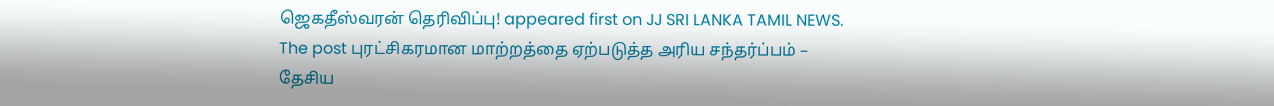ஜெகதீஸ்வரன் தெரிவிப்பு! appeared first on JJ SRI LANKA TAMIL NEWS.
The post புரட்சிகரமான மாற்றத்தை ஏற்படுத்த அரிய சந்தர்ப்பம் – தேசிய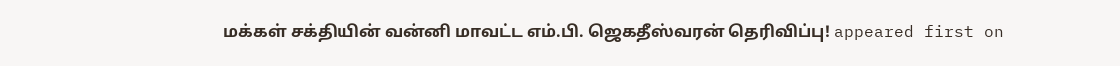மக்கள் சக்தியின் வன்னி மாவட்ட எம்.பி. ஜெகதீஸ்வரன் தெரிவிப்பு! appeared first on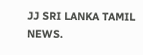JJ SRI LANKA TAMIL NEWS.